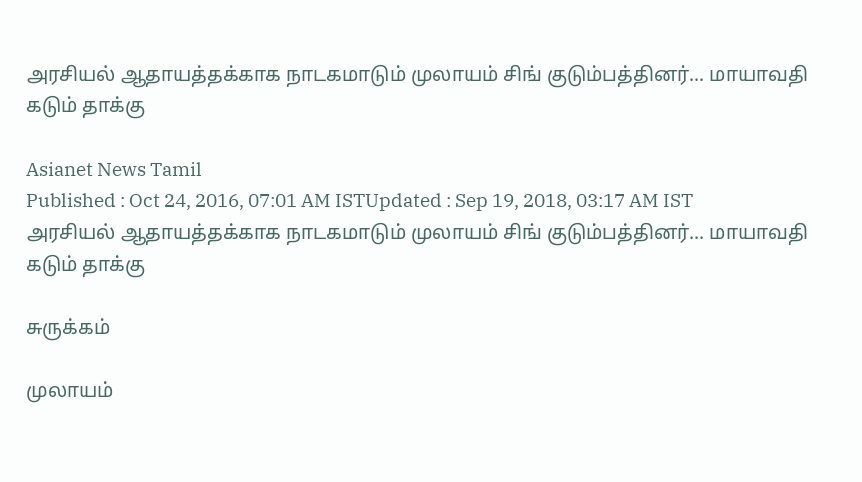அரசியல் ஆதாயத்தக்காக நாடகமாடும் முலாயம் சிங் குடும்பத்தினர்... மாயாவதி கடும் தாக்கு

Asianet News Tamil
Published : Oct 24, 2016, 07:01 AM ISTUpdated : Sep 19, 2018, 03:17 AM IST
அரசியல் ஆதாயத்தக்காக நாடகமாடும் முலாயம் சிங் குடும்பத்தினர்... மாயாவதி கடும் தாக்கு

சுருக்கம்

முலாயம்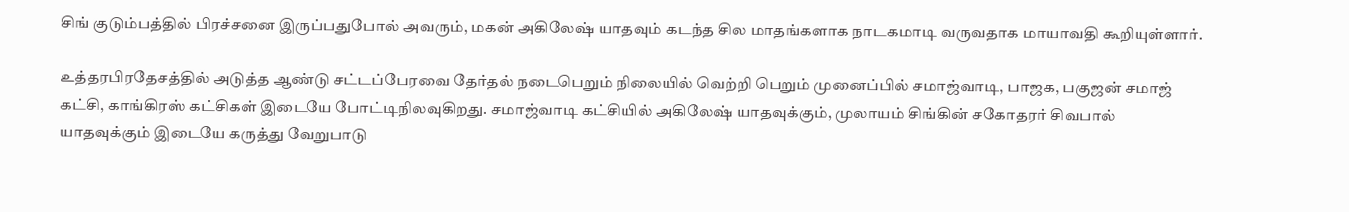சிங் குடும்பத்தில் பிரச்சனை இருப்பதுபோல் அவரும், மகன் அகிலேஷ் யாதவும் கடந்த சில மாதங்களாக நாடகமாடி வருவதாக மாயாவதி கூறியுள்ளார்.

உத்தரபிரதேசத்தில் அடுத்த ஆண்டு சட்டப்பேரவை தேர்தல் நடைபெறும் நிலையில் வெற்றி பெறும் முனைப்பில் சமாஜ்வாடி, பாஜக, பகுஜன் சமாஜ் கட்சி, காங்கிரஸ் கட்சிகள் இடையே போட்டிநிலவுகிறது. சமாஜ்வாடி கட்சியில் அகிலேஷ் யாதவுக்கும், முலாயம் சிங்கின் சகோதரர் சிவபால் யாதவுக்கும் இடையே கருத்து வேறுபாடு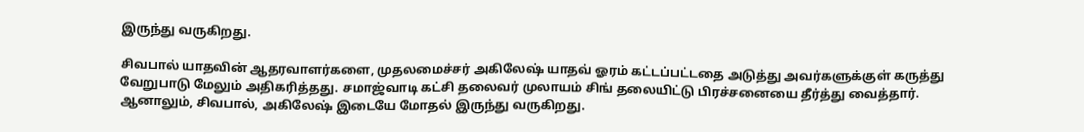இருந்து வருகிறது.

சிவபால் யாதவின் ஆதரவாளர்களை, முதலமைச்சர் அகிலேஷ் யாதவ் ஓரம் கட்டப்பட்டதை அடுத்து அவர்களுக்குள் கருத்து வேறுபாடு மேலும் அதிகரித்தது. சமாஜ்வாடி கட்சி தலைவர் முலாயம் சிங் தலையிட்டு பிரச்சனையை தீர்த்து வைத்தார். ஆனாலும், சிவபால், அகிலேஷ் இடையே மோதல் இருந்து வருகிறது.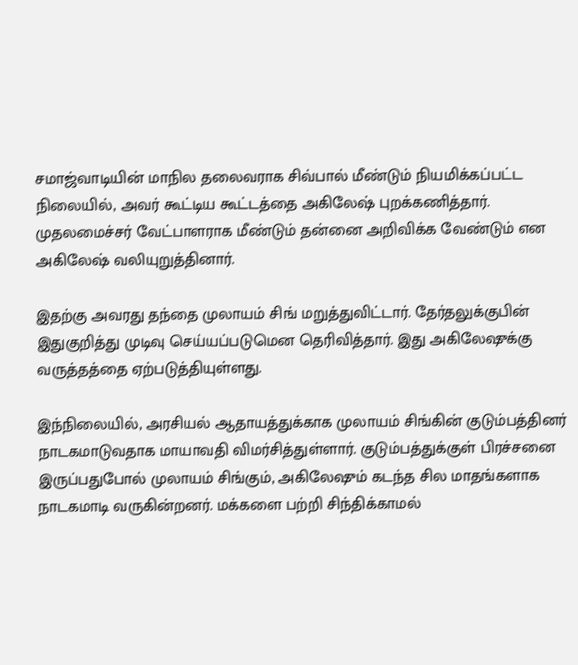சமாஜ்வாடியின் மாநில தலைவராக சிவ்பால் மீண்டும் நியமிக்கப்பட்ட நிலையில், அவர் கூட்டிய கூட்டத்தை அகிலேஷ் புறக்கணித்தார். முதலமைச்சர் வேட்பாளராக மீண்டும் தன்னை அறிவிக்க வேண்டும் என அகிலேஷ் வலியுறுத்தினார்.

இதற்கு அவரது தந்தை முலாயம் சிங் மறுத்துவிட்டார். தேர்தலுக்குபின் இதுகுறித்து முடிவு செய்யப்படுமென தெரிவித்தார். இது அகிலேஷுக்கு வருத்தத்தை ஏற்படுத்தியுள்ளது.

இந்நிலையில், அரசியல் ஆதாயத்துக்காக முலாயம் சிங்கின் குடும்பத்தினர் நாடகமாடுவதாக மாயாவதி விமர்சித்துள்ளார். குடும்பத்துக்குள் பிரச்சனை இருப்பதுபோல் முலாயம் சிங்கும், அகிலேஷும் கடந்த சில மாதங்களாக நாடகமாடி வருகின்றனர். மக்களை பற்றி சிந்திக்காமல்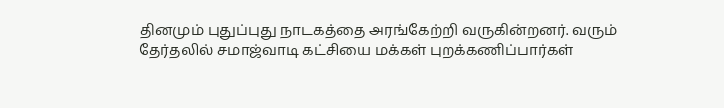தினமும் புதுப்புது நாடகத்தை அரங்கேற்றி வருகின்றனர். வரும் தேர்தலில் சமாஜ்வாடி கட்சியை மக்கள் புறக்கணிப்பார்கள்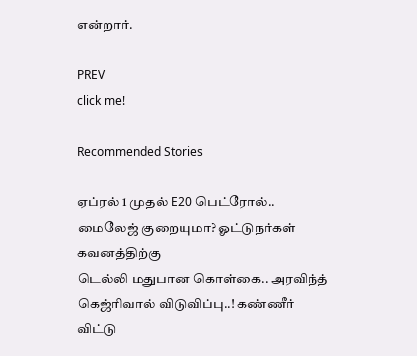என்றார்.

PREV
click me!

Recommended Stories

ஏப்ரல் 1 முதல் E20 பெட்ரோல்.. மைலேஜ் குறையுமா? ஓட்டுநர்கள் கவனத்திற்கு
டெல்லி மதுபான கொள்கை.. அரவிந்த் கெஜ்ரிவால் விடுவிப்பு..! கண்ணீர் விட்டு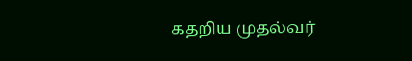கதறிய முதல்வர்